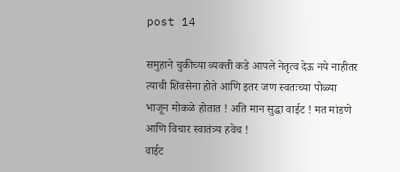post 14

समुहाने चुकीच्या व्यक्ती कडे आपले नेतृत्व देऊ नये नाहीतर त्याची शिवसेना होते आणि इतर जण स्वतःच्या पोळ्या भाजून मोकळे होतात ! अति मान सुद्धा वाईट ! मत मांडणे आणि विचार स्वातंत्र्य हवेच !
वाईट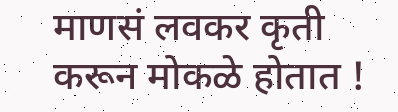माणसं लवकर कृती करून मोकळे होतात !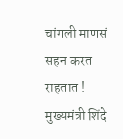चांगली माणसं सहन करत राहतात !  मुख्यमंत्री शिंदे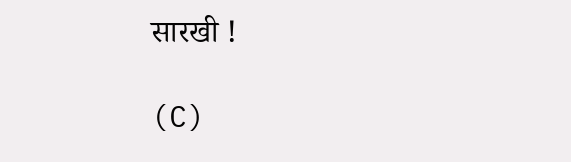सारखी !

(C)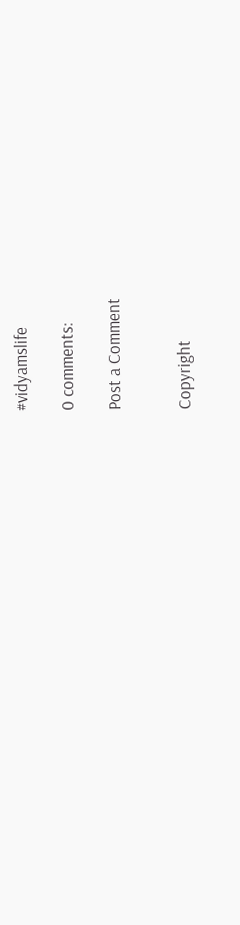#vidyamslife

0 comments:

Post a Comment


Copyright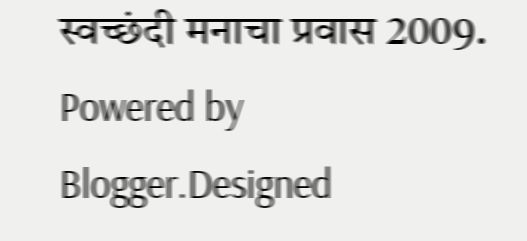स्वच्छंदी मनाचा प्रवास 2009. Powered by Blogger.Designed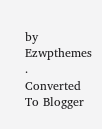by Ezwpthemes .
Converted To Blogger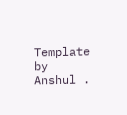Template by Anshul .